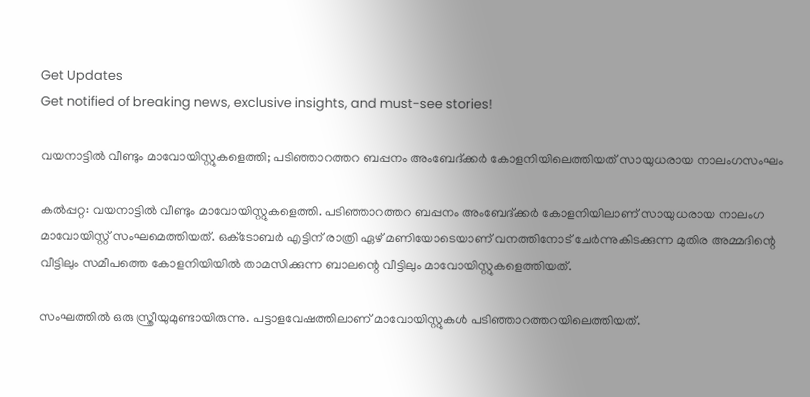Get Updates
Get notified of breaking news, exclusive insights, and must-see stories!

വയനാട്ടില്‍ വീണ്ടും മാവോയിസ്റ്റുകളെത്തി; പടിഞ്ഞാറത്തറ ബപ്പനം അംബേദ്ക്കര്‍ കോളനിയിലെത്തിയത് സായുധരായ നാലംഗസംഘം

കല്‍പ്പറ്റ: വയനാട്ടില്‍ വീണ്ടും മാവോയിസ്റ്റുകളെത്തി. പടിഞ്ഞാറത്തറ ബപ്പനം അംബേദ്ക്കര്‍ കോളനിയിലാണ് സായുധരായ നാലംഗ മാവോയിസ്റ്റ് സംഘമെത്തിയത്. ഒക്‌ടോബര്‍ എട്ടിന് രാത്രി ഏഴ് മണിയോടെയാണ് വനത്തിനോട് ചേര്‍ന്നുകിടക്കുന്ന മുതിര അമ്മദിന്റെ വീട്ടിലും സമീപത്തെ കോളനിയിയില്‍ താമസിക്കുന്ന ബാലന്റെ വീട്ടിലും മാവോയിസ്റ്റുകളെത്തിയത്.

സംഘത്തില്‍ ഒരു സ്ത്രീയുമുണ്ടായിരുന്നു. പട്ടാളവേഷത്തിലാണ് മാവോയിസ്റ്റുകള്‍ പടിഞ്ഞാറത്തറയിലെത്തിയത്.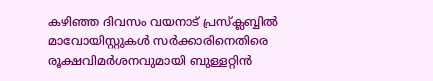കഴിഞ്ഞ ദിവസം വയനാട് പ്രസ്‌ക്ലബ്ബില്‍ മാവോയിസ്റ്റുകള്‍ സര്‍ക്കാരിനെതിരെ രൂക്ഷവിമര്‍ശനവുമായി ബുള്ളറ്റിന്‍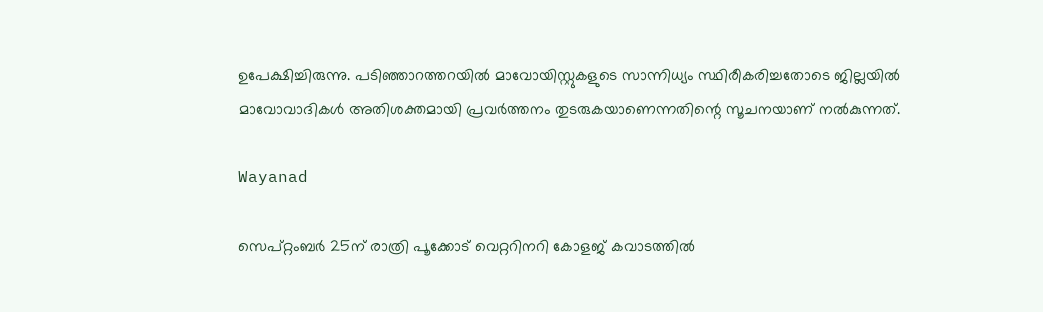ഉപേക്ഷിച്ചിരുന്നു. പടിഞ്ഞാറത്തറയില്‍ മാവോയിസ്റ്റുകളുടെ സാന്നിധ്യം സ്ഥിരീകരിച്ചതോടെ ജില്ലയില്‍ മാവോവാദികള്‍ അതിശക്തമായി പ്രവര്‍ത്തനം തുടരുകയാണെന്നതിന്റെ സൂചനയാണ് നല്‍കുന്നത്.

Wayanad

സെപ്റ്റംബര്‍ 25ന് രാത്രി പൂക്കോട് വെറ്ററിനറി കോളജ് കവാടത്തില്‍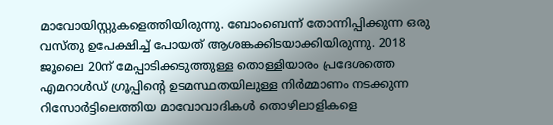മാവോയിസ്റ്റുകളെത്തിയിരുന്നു. ബോംബെന്ന് തോന്നിപ്പിക്കുന്ന ഒരു വസ്തു ഉപേക്ഷിച്ച് പോയത് ആശങ്കക്കിടയാക്കിയിരുന്നു. 2018 ജൂലൈ 20ന് മേപ്പാടിക്കടുത്തുള്ള തൊള്ളിയാരം പ്രദേശത്തെ എമറാള്‍ഡ് ഗ്രൂപ്പിന്റെ ഉടമസ്ഥതയിലുള്ള നിര്‍മ്മാണം നടക്കുന്ന റിസോര്‍ട്ടിലെത്തിയ മാവോവാദികള്‍ തൊഴിലാളികളെ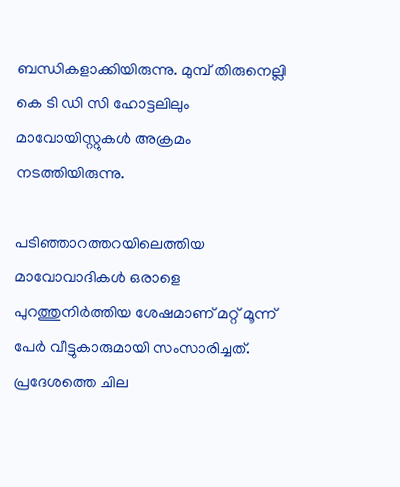ബന്ധികളാക്കിയിരുന്നു. മുമ്പ് തിരുനെല്ലി കെ ടി ഡി സി ഹോട്ടലിലും മാവോയിസ്റ്റുകള്‍ അക്രമം നടത്തിയിരുന്നു.

പടിഞ്ഞാറത്തറയിലെത്തിയ മാവോവാദികള്‍ ഒരാളെ പുറത്തുനിര്‍ത്തിയ ശേഷമാണ് മറ്റ് മൂന്ന് പേര്‍ വീട്ടുകാരുമായി സംസാരിച്ചത്. പ്രദേശത്തെ ചില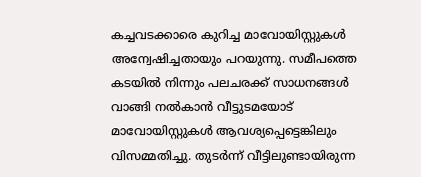കച്ചവടക്കാരെ കുറിച്ച മാവോയിസ്റ്റുകള്‍ അന്വേഷിച്ചതായും പറയുന്നു. സമീപത്തെ കടയില്‍ നിന്നും പലചരക്ക് സാധനങ്ങള്‍ വാങ്ങി നല്‍കാന്‍ വീട്ടുടമയോട് മാവോയിസ്റ്റുകള്‍ ആവശ്യപ്പെട്ടെങ്കിലും വിസമ്മതിച്ചു. തുടര്‍ന്ന് വീട്ടിലുണ്ടായിരുന്ന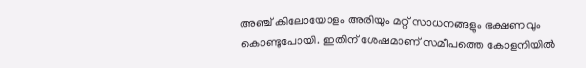അഞ്ച് കിലോയോളം അരിയും മറ്റ് സാധനങ്ങളും ഭക്ഷണവും കൊണ്ടുപോയി. ഇതിന് ശേഷമാണ് സമീപത്തെ കോളനിയില്‍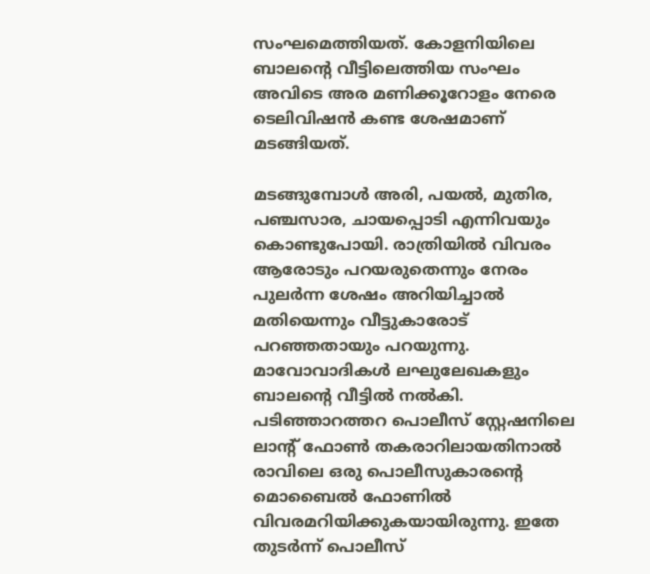സംഘമെത്തിയത്. കോളനിയിലെ ബാലന്റെ വീട്ടിലെത്തിയ സംഘം അവിടെ അര മണിക്കൂറോളം നേരെ ടെലിവിഷന്‍ കണ്ട ശേഷമാണ് മടങ്ങിയത്.

മടങ്ങുമ്പോള്‍ അരി, പയല്‍, മുതിര, പഞ്ചസാര, ചായപ്പൊടി എന്നിവയും കൊണ്ടുപോയി. രാത്രിയില്‍ വിവരം ആരോടും പറയരുതെന്നും നേരം പുലര്‍ന്ന ശേഷം അറിയിച്ചാല്‍ മതിയെന്നും വീട്ടുകാരോട് പറഞ്ഞതായും പറയുന്നു. മാവോവാദികള്‍ ലഘുലേഖകളും ബാലന്റെ വീട്ടില്‍ നല്‍കി. പടിഞ്ഞാറത്തറ പൊലീസ് സ്റ്റേഷനിലെ ലാന്റ് ഫോണ്‍ തകരാറിലായതിനാല്‍ രാവിലെ ഒരു പൊലീസുകാരന്റെ മൊബൈല്‍ ഫോണില്‍ വിവരമറിയിക്കുകയായിരുന്നു. ഇതേ തുടര്‍ന്ന് പൊലീസ്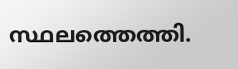സ്ഥലത്തെത്തി.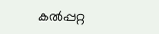കല്‍പ്പറ്റ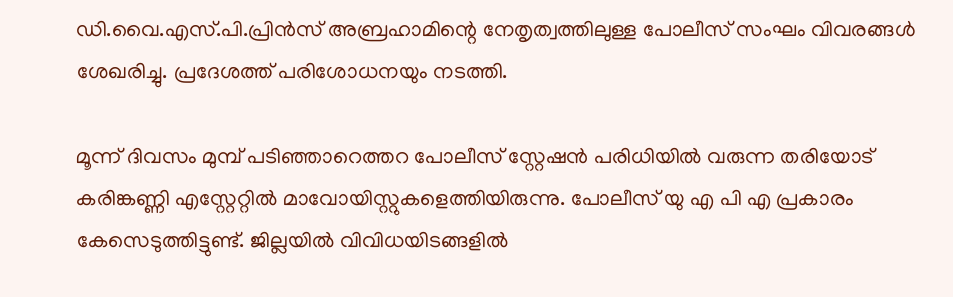ഡി.വൈ.എസ്.പി.പ്രിന്‍സ് അബ്രഹാമിന്റെ നേതൃത്വത്തിലുള്ള പോലീസ് സംഘം വിവരങ്ങള്‍ ശേഖരിച്ചു. പ്രദേശത്ത് പരിശോധനയും നടത്തി.

മൂന്ന് ദിവസം മുമ്പ് പടിഞ്ഞാറെത്തറ പോലീസ് സ്റ്റേഷന്‍ പരിധിയില്‍ വരുന്ന തരിയോട് കരിങ്കണ്ണി എസ്റ്റേറ്റില്‍ മാവോയിസ്റ്റുകളെത്തിയിരുന്നു. പോലീസ് യു എ പി എ പ്രകാരം കേസെടുത്തിട്ടുണ്ട്. ജില്ലയില്‍ വിവിധയിടങ്ങളില്‍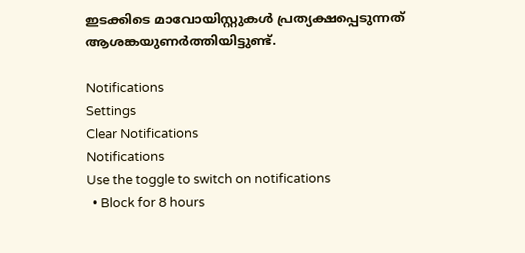ഇടക്കിടെ മാവോയിസ്റ്റുകള്‍ പ്രത്യക്ഷപ്പെടുന്നത് ആശങ്കയുണര്‍ത്തിയിട്ടുണ്ട്.

Notifications
Settings
Clear Notifications
Notifications
Use the toggle to switch on notifications
  • Block for 8 hours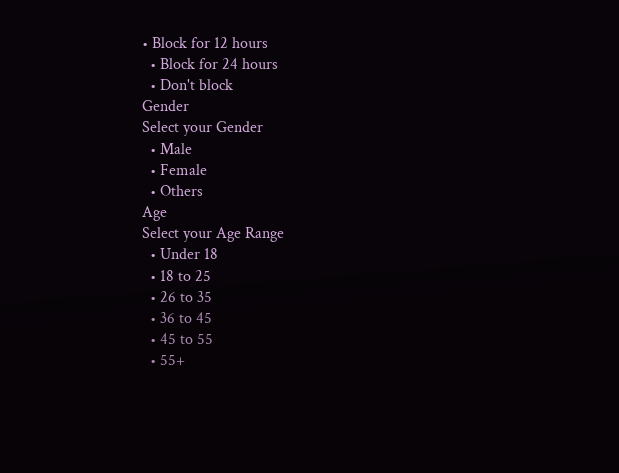• Block for 12 hours
  • Block for 24 hours
  • Don't block
Gender
Select your Gender
  • Male
  • Female
  • Others
Age
Select your Age Range
  • Under 18
  • 18 to 25
  • 26 to 35
  • 36 to 45
  • 45 to 55
  • 55+